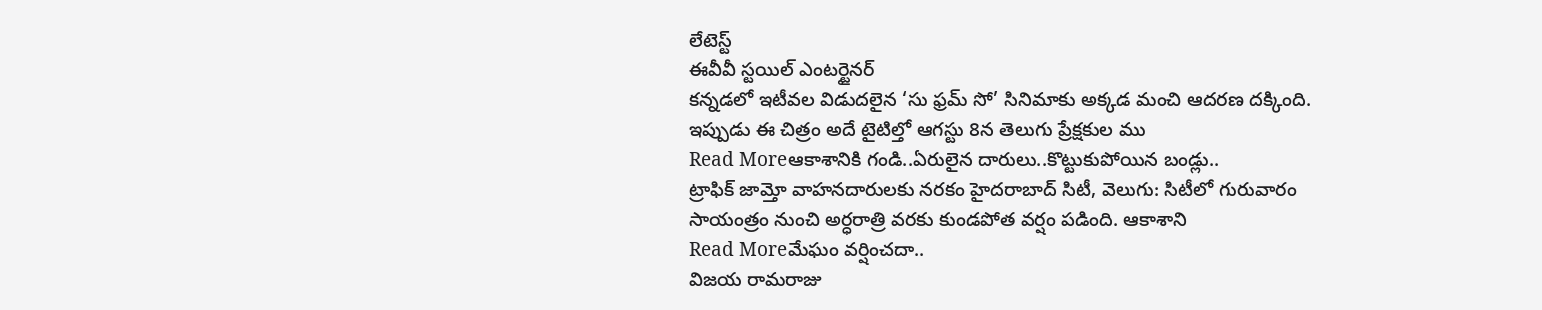లేటెస్ట్
ఈవీవీ స్టయిల్ ఎంటర్టైనర్
కన్నడలో ఇటీవల విడుదలైన ‘సు ఫ్రమ్ సో’ సినిమాకు అక్కడ మంచి ఆదరణ దక్కింది. ఇప్పుడు ఈ చిత్రం అదే టైటిల్తో ఆగస్టు 8న తెలుగు ప్రేక్షకుల ము
Read Moreఆకాశానికి గండి..ఏరులైన దారులు..కొట్టుకుపోయిన బండ్లు..
ట్రాఫిక్ జామ్తో వాహనదారులకు నరకం హైదరాబాద్ సిటీ, వెలుగు: సిటీలో గురువారం సాయంత్రం నుంచి అర్ధరాత్రి వరకు కుండపోత వర్షం పడింది. ఆకాశాని
Read Moreమేఘం వర్షించదా..
విజయ రామరాజు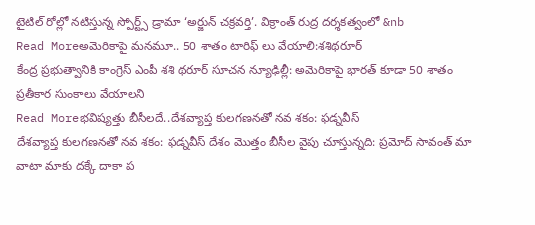టైటిల్ రోల్లో నటిస్తున్న స్పోర్ట్స్ డ్రామా ‘అర్జున్ చక్రవర్తి’. విక్రాంత్ రుద్ర దర్శకత్వంలో &nb
Read Moreఅమెరికాపై మనమూ.. 50 శాతం టారిఫ్ లు వేయాలి:శశిథరూర్
కేంద్ర ప్రభుత్వానికి కాంగ్రెస్ ఎంపీ శశి థరూర్ సూచన న్యూఢిల్లీ: అమెరికాపై భారత్ కూడా 50 శాతం ప్రతీకార సుంకాలు వేయాలని
Read Moreభవిష్యత్తు బీసీలదే..దేశవ్యాప్త కులగణనతో నవ శకం: ఫడ్నవీస్
దేశవ్యాప్త కులగణనతో నవ శకం: ఫడ్నవీస్ దేశం మొత్తం బీసీల వైపు చూస్తున్నది: ప్రమోద్ సావంత్ మా వాటా మాకు దక్కే దాకా ప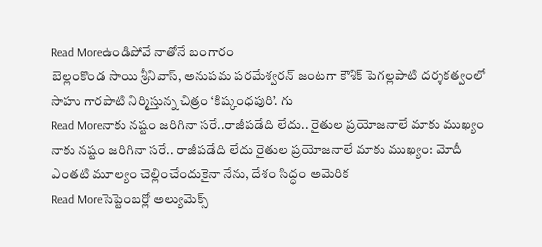Read Moreఉండిపోవే నాతోనే బంగారం
బెల్లంకొండ సాయి శ్రీనివాస్, అనుపమ పరమేశ్వరన్ జంటగా కౌశిక్ పెగల్లపాటి దర్శకత్వంలో సాహు గారపాటి నిర్మిస్తున్న చిత్రం ‘కిష్కంధపురి’. గు
Read Moreనాకు నష్టం జరిగినా సరే..రాజీపడేది లేదు.. రైతుల ప్రయోజనాలే మాకు ముఖ్యం
నాకు నష్టం జరిగినా సరే.. రాజీపడేది లేదు రైతుల ప్రయోజనాలే మాకు ముఖ్యం: మోదీ ఎంతటి మూల్యం చెల్లించేందుకైనా నేను, దేశం సిద్ధం అమెరిక
Read Moreసెప్టెంబర్లో అల్యుమెక్స్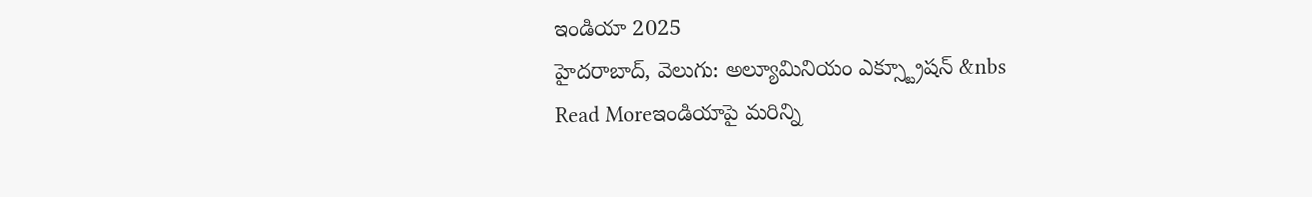ఇండియా 2025
హైదరాబాద్, వెలుగు: అల్యూమినియం ఎక్స్ట్రూషన్ &nbs
Read Moreఇండియాపై మరిన్ని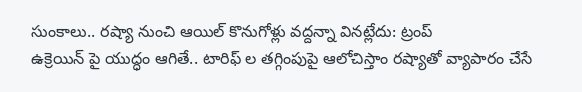సుంకాలు.. రష్యా నుంచి ఆయిల్ కొనుగోళ్లు వద్దన్నా వినట్లేదు: ట్రంప్
ఉక్రెయిన్ పై యుద్ధం ఆగితే.. టారిఫ్ ల తగ్గింపుపై ఆలోచిస్తాం రష్యాతో వ్యాపారం చేసే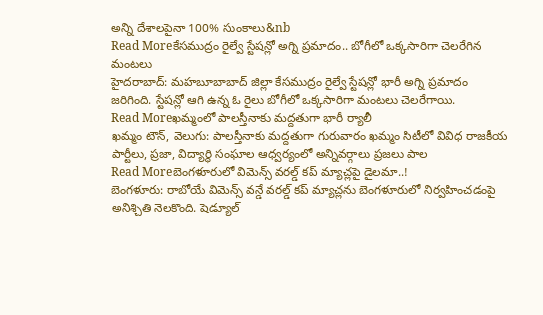అన్ని దేశాలపైనా 100% సుంకాలు&nb
Read Moreకేసముద్రం రైల్వే స్టేషన్లో అగ్ని ప్రమాదం.. బోగీలో ఒక్కసారిగా చెలరేగిన మంటలు
హైదరాబాద్: మహబూబాబాద్ జిల్లా కేసముద్రం రైల్వే స్టేషన్లో భారీ అగ్ని ప్రమాదం జరిగింది. స్టేషన్లో ఆగి ఉన్న ఓ రైలు బోగీలో ఒక్కసారిగా మంటలు చెలరేగాయి.
Read Moreఖమ్మంలో పాలస్తీనాకు మద్దతుగా భారీ ర్యాలీ
ఖమ్మం టౌన్, వెలుగు: పాలస్తీనాకు మద్దతుగా గురువారం ఖమ్మం సిటీలో వివిధ రాజకీయ పార్టీలు, ప్రజా, విద్యార్థి సంఘాల ఆధ్వర్యంలో అన్నివర్గాలు ప్రజలు పాల
Read Moreబెంగళూరులో విమెన్స్ వరల్డ్ కప్ మ్యాచ్లపై డైలమా..!
బెంగళూరు: రాబోయే విమెన్స్ వన్డే వరల్డ్ కప్ మ్యాచ్లను బెంగళూరులో నిర్వహించడంపై అనిశ్చితి నెలకొంది. షెడ్యూల్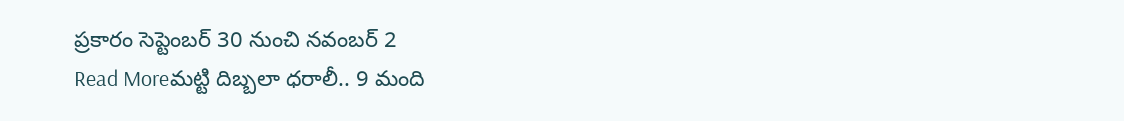ప్రకారం సెప్టెంబర్ 30 నుంచి నవంబర్ 2
Read Moreమట్టి దిబ్బలా ధరాలీ.. 9 మంది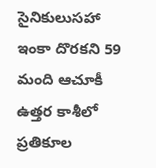సైనికులుసహా ఇంకా దొరకని 59 మంది ఆచూకీ
ఉత్తర కాశీలో ప్రతికూల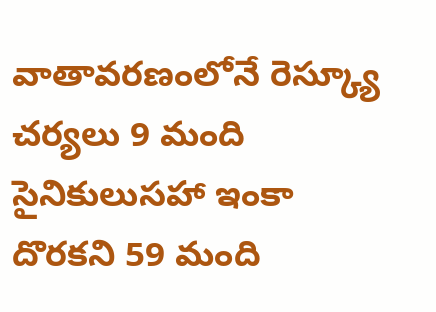వాతావరణంలోనే రెస్క్యూ చర్యలు 9 మంది సైనికులుసహా ఇంకా దొరకని 59 మంది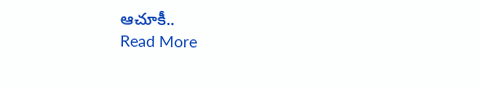ఆచూకీ..
Read More